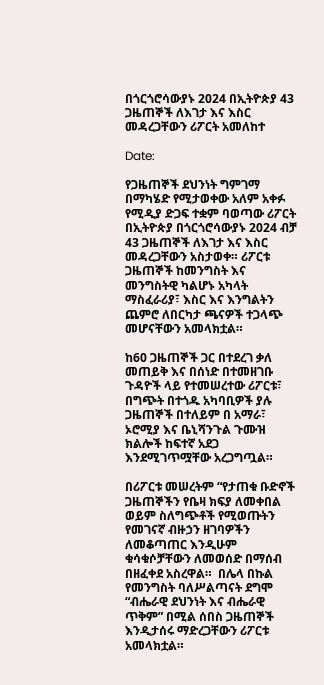በጎርጎሮሳውያኑ 2024 በኢትዮጵያ 43 ጋዜጠኞች ለእገታ እና እስር መዳረጋቸውን ሪፖርት አመለከተ

Date:

የጋዜጠኞች ደህንነት ግምገማ በማካሄድ የሚታወቀው አለም አቀፉ የሚዲያ ድጋፍ ተቋም ባወጣው ሪፖርት በኢትዮጵያ በጎርጎሮሳውያኑ 2024 ብቻ 43 ጋዜጠኞች ለእገታ እና እስር መዳረጋቸውን አስታወቀ። ሪፖርቱ ጋዜጠኞች ከመንግስት እና መንግስትዊ ካልሆኑ አካላት ማስፈራሪያ፣ እስር እና እንግልትን ጨምሮ ለበርካታ ጫናዎች ተጋላጭ መሆናቸውን አመላክቷል።

ከ60 ጋዜጠኞች ጋር በተደረገ ቃለ መጠይቅ እና በሰነድ በተመዘገቡ ጉዳዮች ላይ የተመሠረተው ሪፖርቱ፣ በግጭት በተጎዱ አካባቢዎች ያሉ ጋዜጠኞች በተለይም በ አማራ፣ ኦሮሚያ እና ቤኒሻንጉል ጉሙዝ ክልሎች ከፍተኛ አደጋ እንደሚገጥሟቸው አረጋግጧል።

በሪፖርቱ መሠረትም “የታጠቁ ቡድኖች ጋዜጠኞችን የቤዛ ክፍያ ለመቀበል ወይም ስለግጭቶች የሚወጡትን የመገናኛ ብዙኃን ዘገባዎችን ለመቆጣጠር እንዲሁም ቁሳቁሶቻቸውን ለመወሰድ በማሰብ በዘፈቀደ አስረዋል።  በሌላ በኩል የመንግስት ባለሥልጣናት ደግሞ “ብሔራዊ ደህንነት እና ብሔራዊ ጥቅም” በሚል ሰበስ ጋዜጠኞች እንዲታሰሩ ማድረጋቸውን ሪፖርቱ አመላክቷል።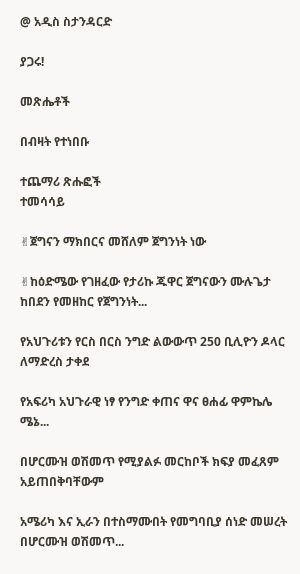@ አዲስ ስታንዳርድ

ያጋሩ!

መጽሔቶች

በብዛት የተነበቡ

ተጨማሪ ጽሑፎች
ተመሳሳይ

✌ጀግናን ማክበርና መሸለም ጀግንነት ነው

✌ከዕድሜው የገዘፈው የታሪኩ ጁዋር ጀግናውን ሙሉጌታ ከበደን የመዘከር የጀግንነት...

የአህጉሪቱን የርስ በርስ ንግድ ልውውጥ 250 ቢሊዮን ዶላር ለማድረስ ታቀደ

የአፍሪካ አህጉራዊ ነፃ የንግድ ቀጠና ዋና ፀሐፊ ዋምኬሌ ሜኔ...

በሆርሙዝ ወሽመጥ የሚያልፉ መርከቦች ክፍያ መፈጸም አይጠበቅባቸውም

አሜሪካ እና ኢራን በተስማሙበት የመግባቢያ ሰነድ መሠረት በሆርሙዝ ወሽመጥ...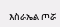እስራኤል ጦሯ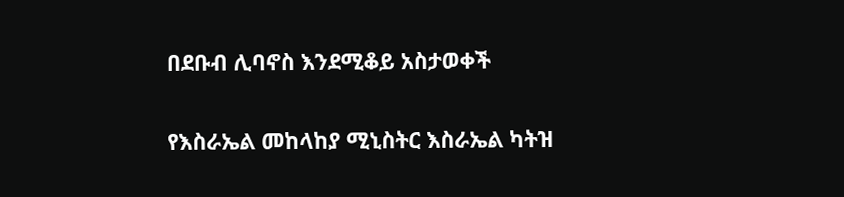በደቡብ ሊባኖስ እንደሚቆይ አስታወቀች

የእስራኤል መከላከያ ሚኒስትር እስራኤል ካትዝ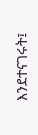እንደተናገሩት፤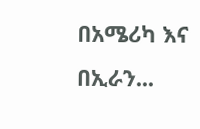በአሜሪካ እና በኢራን...